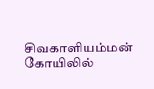சிவகாளியம்மன் கோயிலில்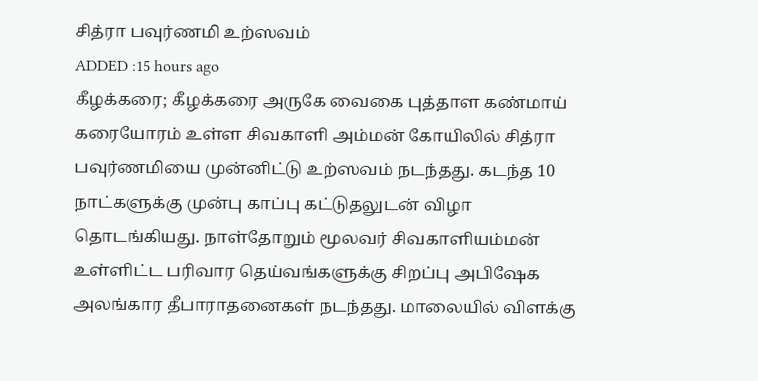சித்ரா பவுர்ணமி உற்ஸவம்
ADDED :15 hours ago
கீழக்கரை; கீழக்கரை அருகே வைகை புத்தாள கண்மாய் கரையோரம் உள்ள சிவகாளி அம்மன் கோயிலில் சித்ரா பவுர்ணமியை முன்னிட்டு உற்ஸவம் நடந்தது. கடந்த 10 நாட்களுக்கு முன்பு காப்பு கட்டுதலுடன் விழா தொடங்கியது. நாள்தோறும் மூலவர் சிவகாளியம்மன் உள்ளிட்ட பரிவார தெய்வங்களுக்கு சிறப்பு அபிஷேக அலங்கார தீபாராதனைகள் நடந்தது. மாலையில் விளக்கு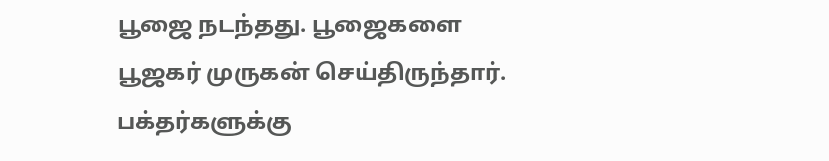பூஜை நடந்தது. பூஜைகளை பூஜகர் முருகன் செய்திருந்தார். பக்தர்களுக்கு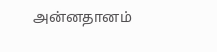அன்னதானம்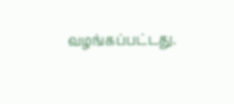வழங்கப்பட்டது.